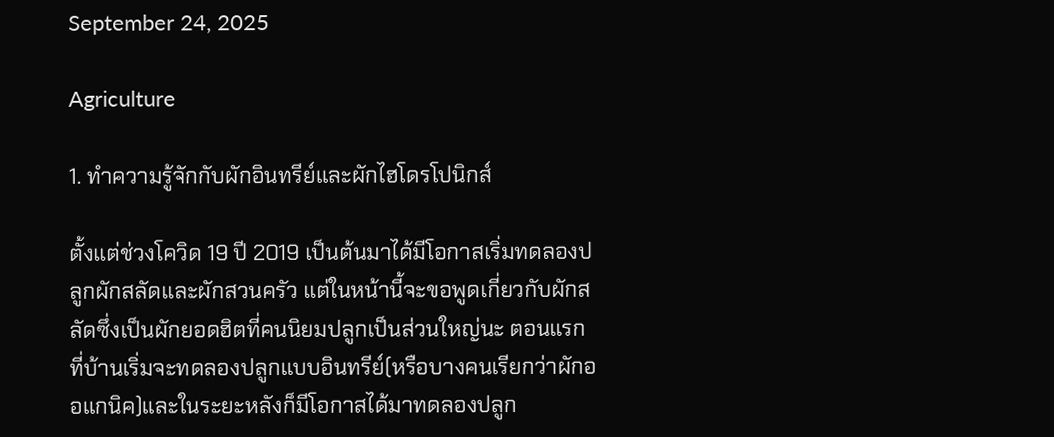September 24, 2025

Agriculture

1. ทำความรู้จักกับผักอินทรีย์และผักไฮโดรโปนิกส์

ตั้งแต่ช่วงโควิด 19 ปี 2019 เป็นต้นมาได้มีโอกาสเริ่มทดลองปลูกผักสลัดและผักสวนครัว แต่ในหน้านี้จะขอพูดเกี่ยวกับผักสลัดซึ่งเป็นผักยอดฮิตที่คนนิยมปลูกเป็นส่วนใหญ่นะ ตอนแรกที่บ้านเริ่มจะทดลองปลูกแบบอินทรีย์(หรือบางคนเรียกว่าผักออแกนิค)และในระยะหลังก็มีโอกาสได้มาทดลองปลูก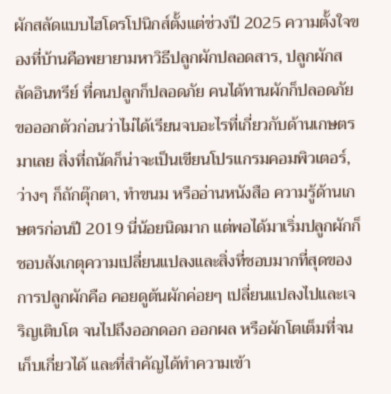ผักสลัดแบบไฮโดรโปนิกส์ตั้งแต่ช่วงปี 2025 ความตั้งใจของที่บ้านคือพยายามหาวิธีปลูกผักปลอดสาร, ปลูกผักสลัดอินทรีย์ ที่คนปลูกก็ปลอดภัย คนได้ทานผักก็ปลอดภัย ขอออกตัวก่อนว่าไม่ได้เรียนจบอะไรที่เกี่ยวกับด้านเกษตรมาเลย สิ่งที่ถนัดก็น่าจะเป็นเขียนโปรแกรมคอมพิวเตอร์, ว่างๆ ก็ถักตุ๊กตา, ทำขนม หรืออ่านหนังสือ ความรู้ด้านเกษตรก่อนปี 2019 นี่น้อยนิดมาก แต่พอได้มาเริ่มปลูกผักก็ชอบสังเกตุความเปลี่ยนแปลงและสิ่งที่ชอบมากที่สุดของการปลูกผักคือ คอยดูต้นผักค่อยๆ เปลี่ยนแปลงไปและเจริญเติบโต จนไปถึงออกดอก ออกผล หรือผักโตเต็มที่จนเก็บเกี่ยวได้ และที่สำคัญได้ทำความเข้า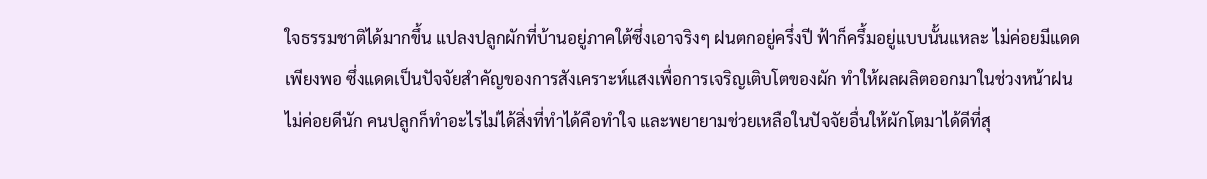ใจธรรมชาติได้มากขึ้น แปลงปลูกผักที่บ้านอยู่ภาคใต้ซึ่งเอาจริงๆ ฝนตกอยู่ครึ่งปี ฟ้าก็ครึ้มอยู่แบบนั้นแหละ ไม่ค่อยมีแดดเพียงพอ ซึ่งแดดเป็นปัจจัยสำคัญของการสังเคราะห์แสงเพื่อการเจริญเติบโตของผัก ทำให้ผลผลิตออกมาในช่วงหน้าฝนไม่ค่อยดีนัก คนปลูกก็ทำอะไรไม่ได้สิ่งที่ทำได้คือทำใจ และพยายามช่วยเหลือในปัจจัยอื่นให้ผักโตมาได้ดีที่สุ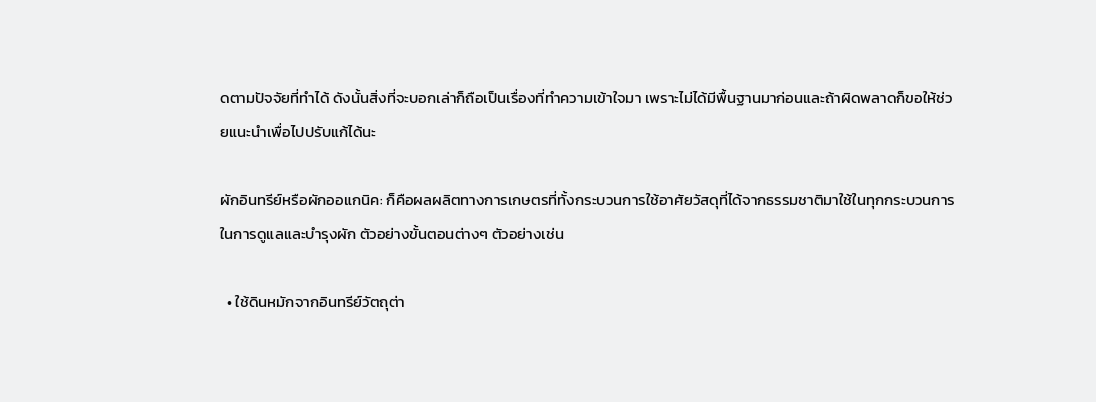ดตามปัจจัยที่ทำได้ ดังนั้นสิ่งที่จะบอกเล่าก็ถือเป็นเรื่องที่ทำความเข้าใจมา เพราะไม่ได้มีพื้นฐานมาก่อนและถ้าผิดพลาดก็ขอให้ช่วยแนะนำเพื่อไปปรับแก้ได้นะ

ผักอินทรีย์หรือผักออแกนิค: ก็คือผลผลิตทางการเกษตรที่ทั้งกระบวนการใช้อาศัยวัสดุที่ได้จากธรรมชาติมาใช้ในทุกกระบวนการในการดูแลและบำรุงผัก ตัวอย่างขั้นตอนต่างๆ ตัวอย่างเช่น

  • ใช้ดินหมักจากอินทรีย์วัตถุต่า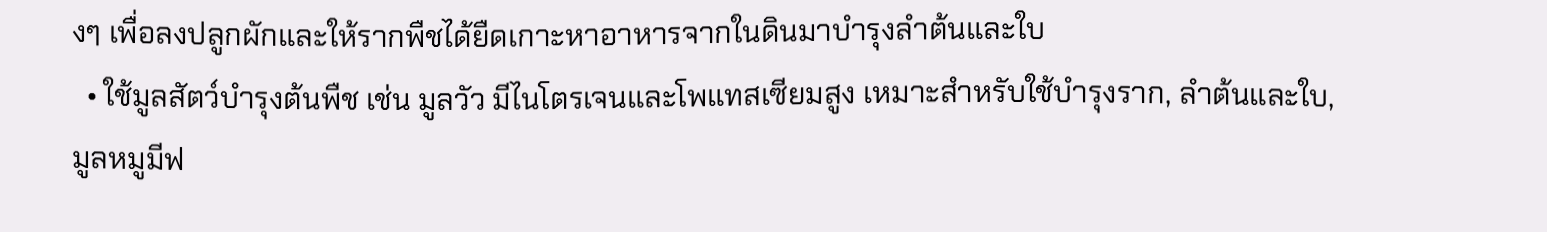งๆ เพื่อลงปลูกผักและให้รากพืชได้ยืดเกาะหาอาหารจากในดินมาบำรุงลำต้นและใบ
  • ใช้มูลสัตว์บำรุงต้นพืช เช่น มูลวัว มีไนโตรเจนและโพแทสเซียมสูง เหมาะสำหรับใช้บำรุงราก, ลำต้นและใบ, มูลหมูมีฟ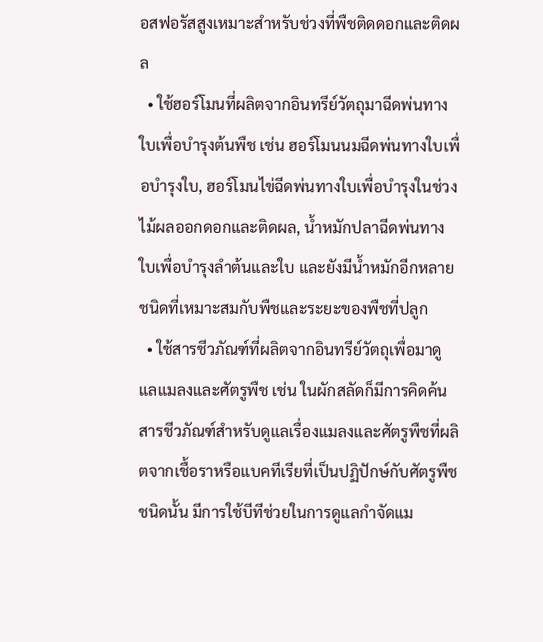อสฟอรัสสูงเหมาะสำหรับช่วงที่พืชติดดอกและติดผล
  • ใช้ฮอร์โมนที่ผลิตจากอินทรีย์วัตถุมาฉีดพ่นทางใบเพื่อบำรุงต้นพืช เช่น ฮอร์โมนนมฉีดพ่นทางใบเพื่อบำรุงใบ, ฮอร์โมนไข่ฉีดพ่นทางใบเพื่อบำรุงในช่วงไม้ผลออกดอกและติดผล, น้ำหมักปลาฉีดพ่นทางใบเพื่อบำรุงลำต้นและใบ และยังมีน้ำหมักอีกหลายชนิดที่เหมาะสมกับพืชและระยะของพืชที่ปลูก
  • ใช้สารชีวภัณฑ์ที่ผลิตจากอินทรีย์วัตถุเพื่อมาดูแลแมลงและศัตรูพืช เช่น ในผักสลัดก็มีการคิดค้นสารชีวภัณฑ์สำหรับดูแลเรื่องแมลงและศัตรูพืชที่ผลิตจากเชื้อราหรือแบคทีเรียที่เป็นปฏิปักษ์กับศัตรูพืชชนิดนั้น มีการใช้บีทีช่วยในการดูแลกำจัดแม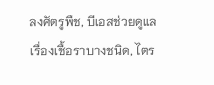ลงศัตรูพืช, บีเอสช่วยดูแลเรื่องเชื้อราบางชนิด, ไตร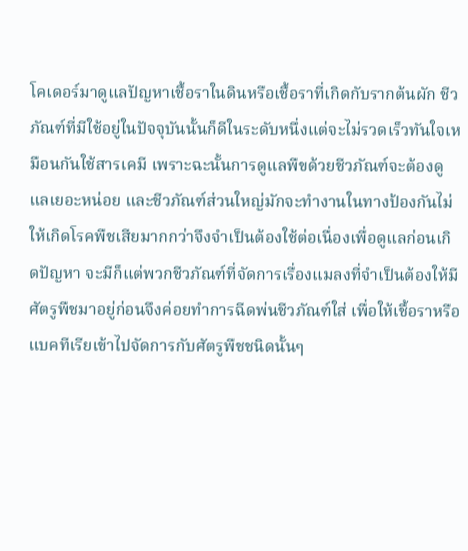โคเดอร์มาดูแลปัญหาเชื้อราในดินหรือเชื้อราที่เกิดกับรากต้นผัก ชีวภัณฑ์ที่มีใช้อยู่ในปัจจุบันนั้นก็ดีในระดับหนึ่งแต่จะไม่รวดเร็วทันใจเหมือนกันใช้สารเคมี เพราะฉะนั้นการดูแลพืขด้วยชีวภัณฑ์จะต้องดูแลเยอะหน่อย และชีวภัณฑ์ส่วนใหญ่มักจะทำงานในทางป้องกันไม่ให้เกิดโรคพืชเสียมากกว่าจึงจำเป็นต้องใช้ต่อเนื่องเพื่อดูแลก่อนเกิดปัญหา จะมีก็แต่พวกชีวภัณฑ์ที่จัดการเรื่องแมลงที่จำเป็นต้องให้มีศัตรูพืชมาอยู่ก่อนจึงค่อยทำการฉีดพ่นชีวภัณฑ์ใส่ เพื่อให้เชื้อราหรือแบคทีเรียเข้าไปจัดการกับศัตรูพืชชนิดนั้นๆ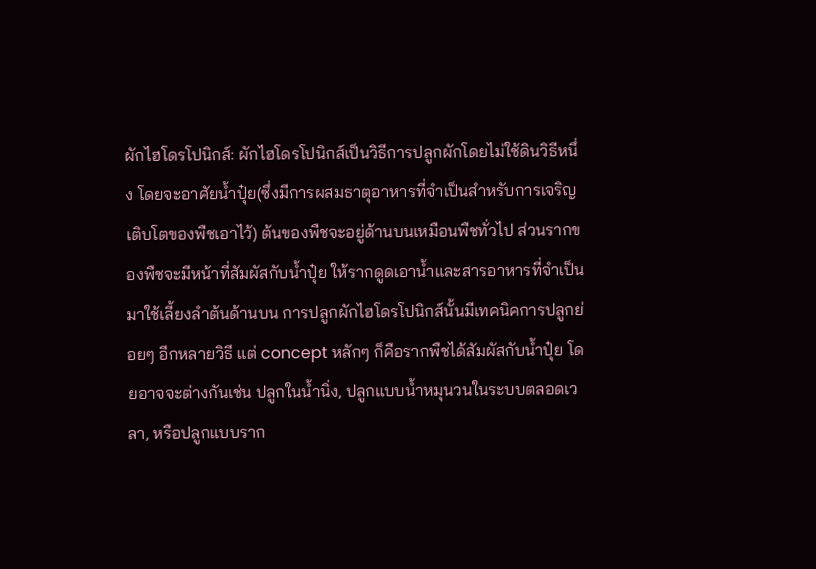ผักไฮโดรโปนิกส์: ผักไฮโดรโปนิกส์เป็นวิธีการปลูกผักโดยไม่ใช้ดินวิธีหนึ่ง โดยจะอาศัยน้ำปุ๋ย(ซึ่งมีการผสมธาตุอาหารที่จำเป็นสำหรับการเจริญเติบโตของพืชเอาไว้) ต้นของพืชจะอยู่ด้านบนเหมือนพืชทั่วไป ส่วนรากของพืชจะมีหน้าที่สัมผัสกับน้ำปุ๋ย ให้รากดูดเอาน้ำและสารอาหารที่จำเป็นมาใช้เลี้ยงลำต้นด้านบน การปลูกผักไฮโดรโปนิกส์นั้นมีเทคนิคการปลูกย่อยๆ อีกหลายวิธี แต่ concept หลักๆ ก็คือรากพืชได้สัมผัสกับน้ำปุ๋ย โดยอาจจะต่างกันเช่น ปลูกในน้ำนิ่ง, ปลูกแบบน้ำหมุนวนในระบบตลอดเวลา, หรือปลูกแบบราก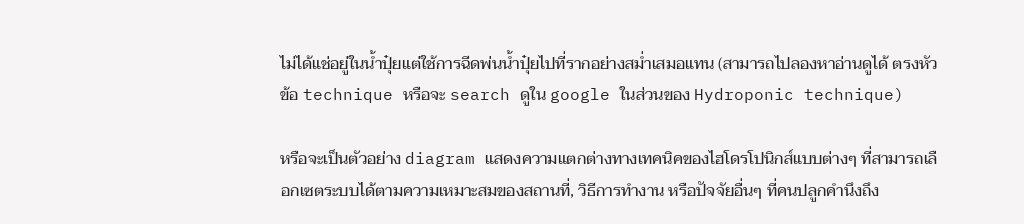ไม่ได้แช่อยู่ในน้ำปุ๋ยแต่ใช้การฉีดพ่นน้ำปุ๋ยไปที่รากอย่างสม่ำเสมอแทน (สามารถไปลองหาอ่านดูได้ ตรงหัวข้อ technique หรือจะ search ดูใน google ในส่วนของ Hydroponic technique)

หรือจะเป็นตัวอย่าง diagram แสดงความแตกต่างทางเทคนิคของไฮโดรโปนิกส์แบบต่างๆ ที่สามารถเลือกเซตระบบได้ตามความเหมาะสมของสถานที่, วิธีการทำงาน หรือปัจจัยอื่นๆ ที่คนปลูกคำนึงถึง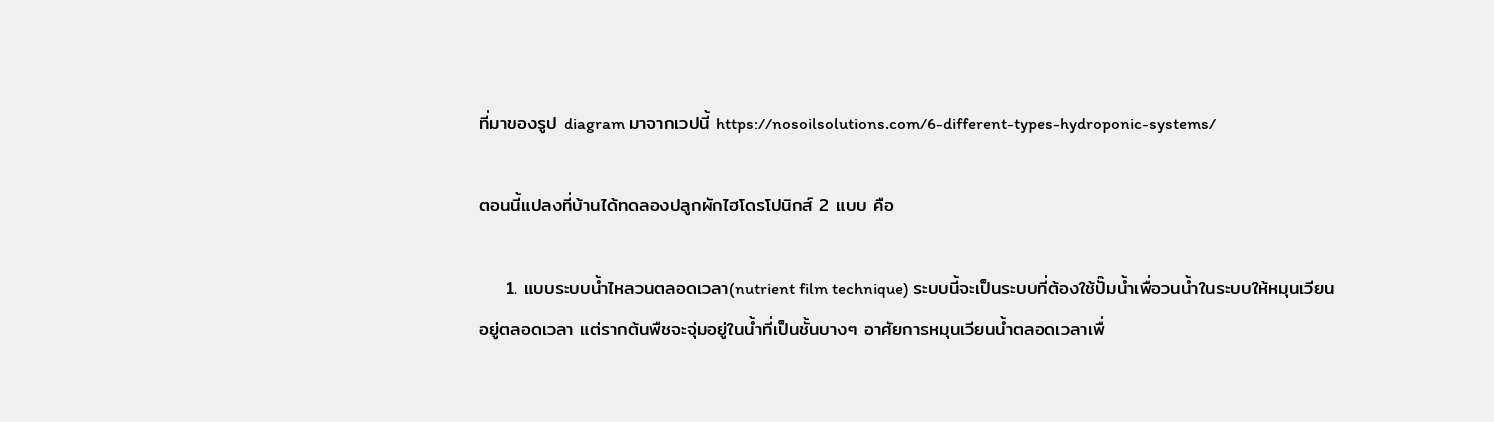ที่มาของรูป diagram มาจากเวปนี้ https://nosoilsolutions.com/6-different-types-hydroponic-systems/

ตอนนี้แปลงที่บ้านได้ทดลองปลูกผักไฮโดรโปนิกส์ 2 แบบ คือ

    1. แบบระบบน้ำไหลวนตลอดเวลา(nutrient film technique) ระบบนี้จะเป็นระบบที่ต้องใช้ปั๊มน้ำเพื่อวนน้ำในระบบให้หมุนเวียนอยู่ตลอดเวลา แต่รากต้นพืชจะจุ่มอยู่ในน้ำที่เป็นชั้นบางๆ อาศัยการหมุนเวียนน้ำตลอดเวลาเพื่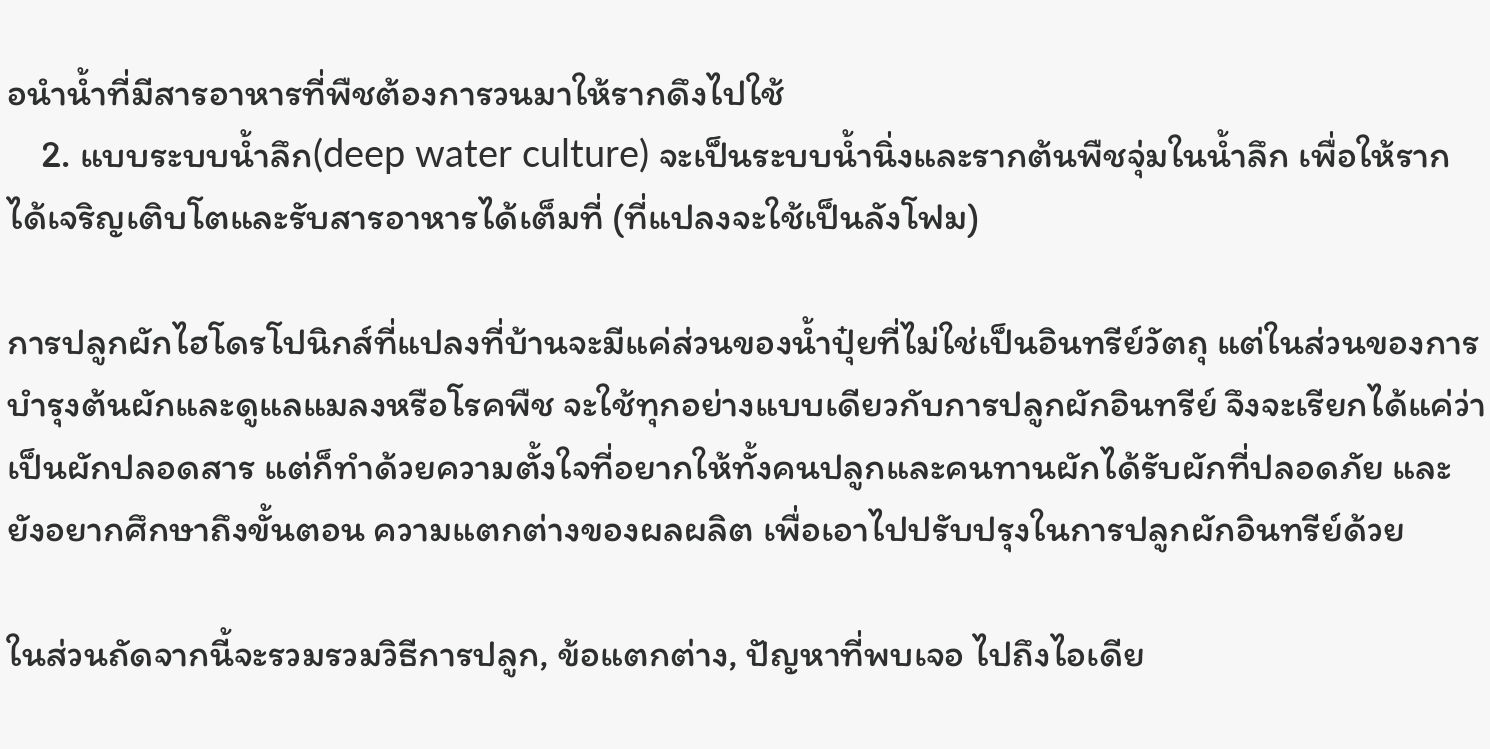อนำน้ำที่มีสารอาหารที่พืชต้องการวนมาให้รากดึงไปใช้
    2. แบบระบบน้ำลึก(deep water culture) จะเป็นระบบน้ำนิ่งและรากต้นพืชจุ่มในน้ำลึก เพื่อให้รากได้เจริญเติบโตและรับสารอาหารได้เต็มที่ (ที่แปลงจะใช้เป็นลังโฟม)

การปลูกผักไฮโดรโปนิกส์ที่แปลงที่บ้านจะมีแค่ส่วนของน้ำปุ๋ยที่ไม่ใช่เป็นอินทรีย์วัตถุ แต่ในส่วนของการบำรุงต้นผักและดูแลแมลงหรือโรคพืช จะใช้ทุกอย่างแบบเดียวกับการปลูกผักอินทรีย์ จึงจะเรียกได้แค่ว่าเป็นผักปลอดสาร แต่ก็ทำด้วยความตั้งใจที่อยากให้ทั้งคนปลูกและคนทานผักได้รับผักที่ปลอดภัย และยังอยากศึกษาถึงขั้นตอน ความแตกต่างของผลผลิต เพื่อเอาไปปรับปรุงในการปลูกผักอินทรีย์ด้วย

ในส่วนถัดจากนี้จะรวมรวมวิธีการปลูก, ข้อแตกต่าง, ปัญหาที่พบเจอ ไปถึงไอเดีย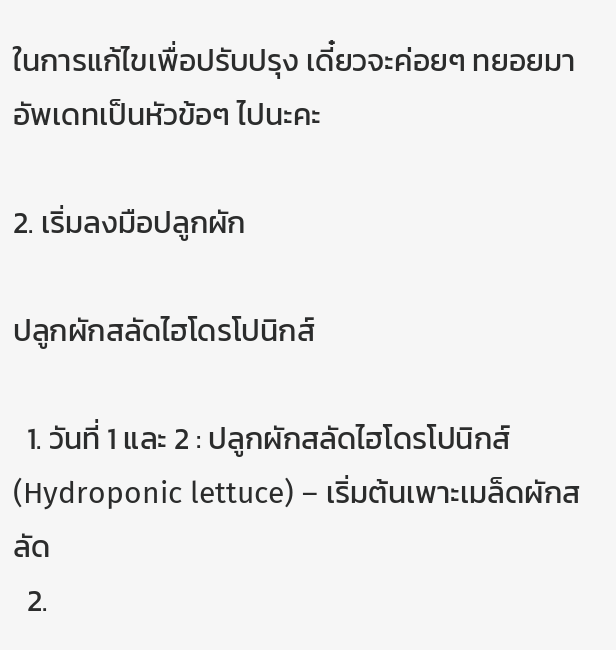ในการแก้ไขเพื่อปรับปรุง เดี๋ยวจะค่อยๆ ทยอยมาอัพเดทเป็นหัวข้อๆ ไปนะคะ

2. เริ่มลงมือปลูกผัก

ปลูกผักสลัดไฮโดรโปนิกส์

  1. วันที่ 1 และ 2 : ปลูกผักสลัดไฮโดรโปนิกส์(Hydroponic lettuce) – เริ่มต้นเพาะเมล็ดผักสลัด
  2.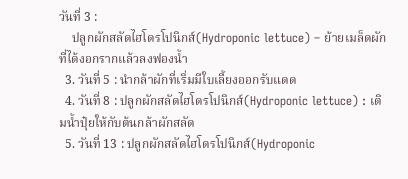วันที่ 3 :
    ปลูกผักสลัดไฮโดรโปนิกส์(Hydroponic lettuce) – ย้ายเมล็ดผักที่ได้งอกรากแล้วลงฟองน้ำ
  3. วันที่ 5 : นำกล้าผักที่เริ่มมีใบเลี้ยงออกรับแดด
  4. วันที่ 8 : ปลูกผักสลัดไฮโดรโปนิกส์(Hydroponic lettuce) : เติมน้ำปุ๋ยให้กับต้นกล้าผักสลัด
  5. วันที่ 13 : ปลูกผักสลัดไฮโดรโปนิกส์(Hydroponic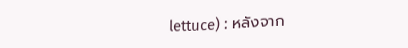lettuce) : หลังจาก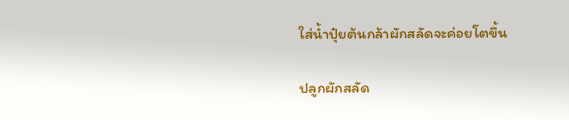ใส่น้ำปุ๋ยต้นกล้าผักสลัดจะค่อยโตขึ้น

ปลูกผักสลัด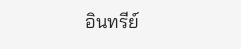อินทรีย์